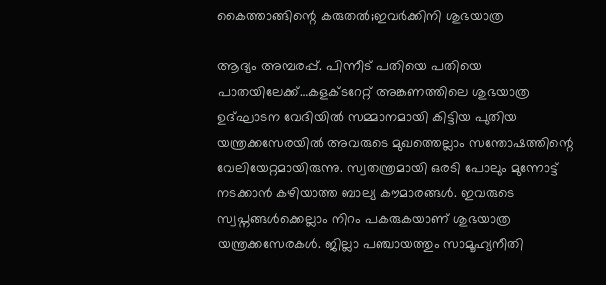കൈത്താങ്ങിന്റെ കരുതല്‍;ഇവര്‍ക്കിനി ശുഭയാത്ര

ആദ്യം അമ്പരപ്പ്. പിന്നീട് പതിയെ പതിയെ പാതയിലേക്ക്…കളക്ടറേറ്റ് അങ്കണത്തിലെ ശുഭയാത്ര ഉദ്ഘാടന വേദിയില്‍ സമ്മാനമായി കിട്ടിയ പുതിയ യന്ത്രക്കസേരയില്‍ അവരുടെ മുഖത്തെല്ലാം സന്തോഷത്തിന്റെ വേലിയേറ്റമായിരുന്നു. സ്വതന്ത്രമായി ഒരടി പോലും മുന്നോട്ട് നടക്കാന്‍ കഴിയാത്ത ബാല്യ കൗമാരങ്ങള്‍. ഇവരുടെ സ്വപ്നങ്ങള്‍ക്കെല്ലാം നിറം പകരുകയാണ് ശുഭയാത്ര യന്ത്രക്കസേരകള്‍. ജില്ലാ പഞ്ചായത്തും സാമൂഹ്യനീതി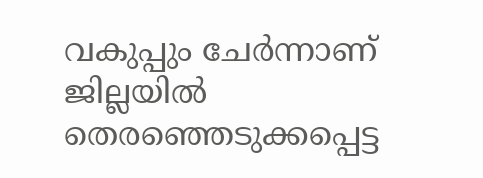വകുപ്പും ചേര്‍ന്നാണ് ജില്ലയില്‍ തെരഞ്ഞെടുക്കപ്പെട്ട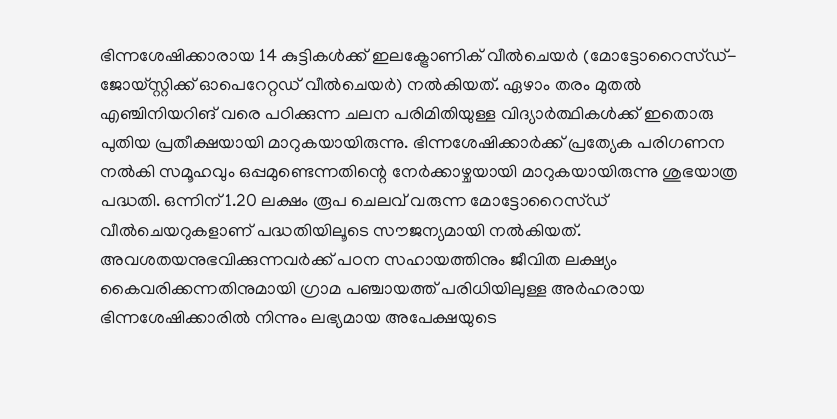ഭിന്നശേഷിക്കാരായ 14 കുട്ടികള്‍ക്ക് ഇലക്ട്രോണിക് വീല്‍ചെയര്‍ (മോട്ടോറൈസ്ഡ്- ജോയ്സ്റ്റിക്ക് ഓപെറേറ്റഡ് വീല്‍ചെയര്‍) നല്‍കിയത്. ഏഴാം തരം മുതല്‍ എഞ്ചിനിയറിങ് വരെ പഠിക്കുന്ന ചലന പരിമിതിയുള്ള വിദ്യാര്‍ത്ഥികള്‍ക്ക് ഇതൊരു പുതിയ പ്രതീക്ഷയായി മാറുകയായിരുന്നു. ഭിന്നശേഷിക്കാര്‍ക്ക് പ്രത്യേക പരിഗണന നല്‍കി സമൂഹവും ഒപ്പമുണ്ടെന്നതിന്റെ നേര്‍ക്കാഴ്ചയായി മാറുകയായിരുന്നു ശുഭയാത്ര പദ്ധതി. ഒന്നിന് 1.20 ലക്ഷം രൂപ ചെലവ് വരുന്ന മോട്ടോറൈസ്ഡ് വീല്‍ചെയറുകളാണ് പദ്ധതിയിലൂടെ സൗജന്യമായി നല്‍കിയത്. അവശതയനുഭവിക്കുന്നവര്‍ക്ക് പഠന സഹായത്തിനും ജീവിത ലക്ഷ്യം കൈവരിക്കന്നതിനുമായി ഗ്രാമ പഞ്ചായത്ത് പരിധിയിലുള്ള അര്‍ഹരായ ഭിന്നശേഷിക്കാരില്‍ നിന്നും ലഭ്യമായ അപേക്ഷയുടെ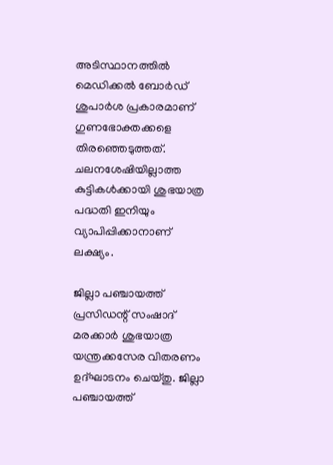അടിസ്ഥാനത്തില്‍ മെഡിക്കല്‍ ബോര്‍ഡ് ശുപാര്‍ശ പ്രകാരമാണ് ഗുണഭോക്തക്കളെ തിരഞ്ഞെടുത്തത്. ചലനശേഷിയില്ലാത്ത കുട്ടികള്‍ക്കായി ശുഭയാത്ര പദ്ധതി ഇനിയും വ്യാപിപ്പിക്കാനാണ് ലക്ഷ്യം.

ജില്ലാ പഞ്ചായത്ത് പ്രസിഡന്റ് സംഷാദ് മരക്കാര്‍ ശുഭയാത്ര യന്ത്രക്കസേര വിതരണം ഉദ്ഘാടനം ചെയ്തു. ജില്ലാ പഞ്ചായത്ത്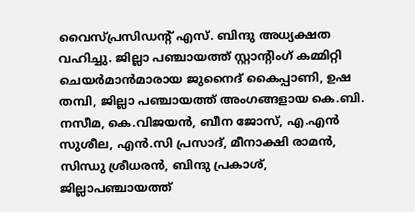വൈസ്പ്രസിഡന്റ് എസ്. ബിന്ദു അധ്യക്ഷത വഹിച്ചു. ജില്ലാ പഞ്ചായത്ത് സ്റ്റാന്റിംഗ് കമ്മിറ്റി ചെയര്‍മാന്‍മാരായ ജുനൈദ് കൈപ്പാണി, ഉഷ തമ്പി, ജില്ലാ പഞ്ചായത്ത് അംഗങ്ങളായ കെ.ബി. നസീമ, കെ.വിജയന്‍, ബീന ജോസ്, എ.എന്‍ സുശീല, എന്‍.സി പ്രസാദ്, മീനാക്ഷി രാമന്‍, സിന്ധു ശ്രീധരന്‍, ബിന്ദു പ്രകാശ്, ജില്ലാപഞ്ചായത്ത്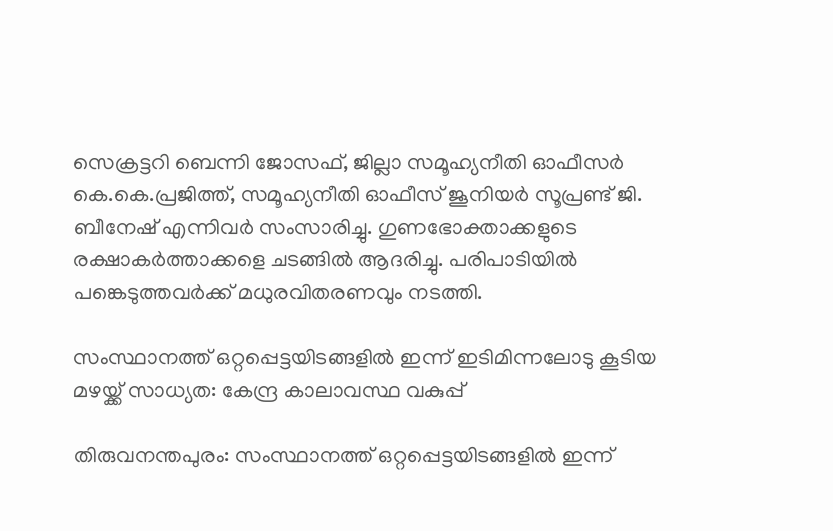സെക്രട്ടറി ബെന്നി ജോസഫ്, ജില്ലാ സമൂഹ്യനീതി ഓഫീസര്‍ കെ.കെ.പ്രജിത്ത്, സമൂഹ്യനീതി ഓഫീസ് ജൂനിയര്‍ സൂപ്രണ്ട് ജി. ബീനേഷ് എന്നിവര്‍ സംസാരിച്ചു. ഗുണഭോക്താക്കളുടെ രക്ഷാകര്‍ത്താക്കളെ ചടങ്ങില്‍ ആദരിച്ചു. പരിപാടിയില്‍ പങ്കെടുത്തവര്‍ക്ക് മധുരവിതരണവും നടത്തി.

സംസ്ഥാനത്ത് ഒറ്റപ്പെട്ടയിടങ്ങളില്‍ ഇന്ന് ഇടിമിന്നലോടു കൂടിയ മഴയ്ക്ക് സാധ്യത: കേന്ദ്ര കാലാവസ്ഥ വകുപ്പ്

തിരുവനന്തപുരം: സംസ്ഥാനത്ത് ഒറ്റപ്പെട്ടയിടങ്ങളില്‍ ഇന്ന്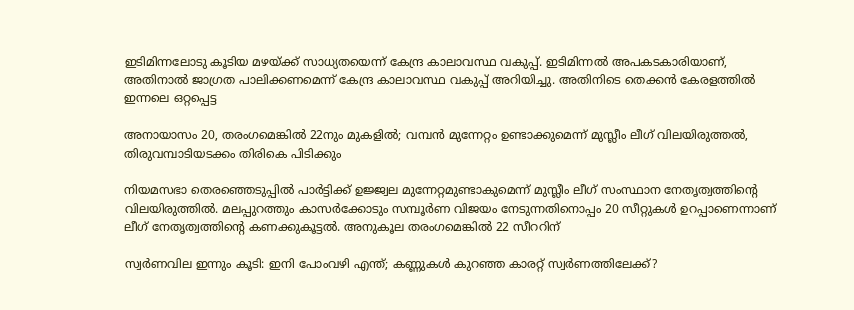ഇടിമിന്നലോടു കൂടിയ മഴയ്ക്ക് സാധ്യതയെന്ന് കേന്ദ്ര കാലാവസ്ഥ വകുപ്പ്. ഇടിമിന്നല്‍ അപകടകാരിയാണ്, അതിനാല്‍ ജാഗ്രത പാലിക്കണമെന്ന് കേന്ദ്ര കാലാവസ്ഥ വകുപ്പ് അറിയിച്ചു. അതിനിടെ തെക്കന്‍ കേരളത്തില്‍ ഇന്നലെ ഒറ്റപ്പെട്ട

അനായാസം 20, തരംഗമെങ്കിൽ 22നും മുകളിൽ; വമ്പൻ മുന്നേറ്റം ഉണ്ടാക്കുമെന്ന് മുസ്ലീം ലീഗ് വിലയിരുത്തൽ, തിരുവമ്പാടിയടക്കം തിരികെ പിടിക്കും

നിയമസഭാ തെരഞ്ഞെടുപ്പില്‍ പാര്‍ട്ടിക്ക് ഉജ്ജ്വല മുന്നേറ്റമുണ്ടാകുമെന്ന് മുസ്ലീം ലീഗ് സംസ്ഥാന നേതൃത്വത്തിന്‍റെ വിലയിരുത്തില്‍. മലപ്പുറത്തും കാസര്‍ക്കോടും സമ്പൂര്‍ണ വിജയം നേടുന്നതിനൊപ്പം 20 സീറ്റുകള്‍ ഉറപ്പാണെന്നാണ് ലീഗ് നേതൃത്വത്തിന്‍റെ കണക്കുകൂട്ടല്‍. അനുകൂല തരംഗമെങ്കില്‍ 22 സീററിന്

സ്വർണവില ഇന്നും കൂടി: ഇനി പോംവഴി എന്ത്; കണ്ണുകള്‍ കുറഞ്ഞ കാരറ്റ് സ്വർണത്തിലേക്ക്?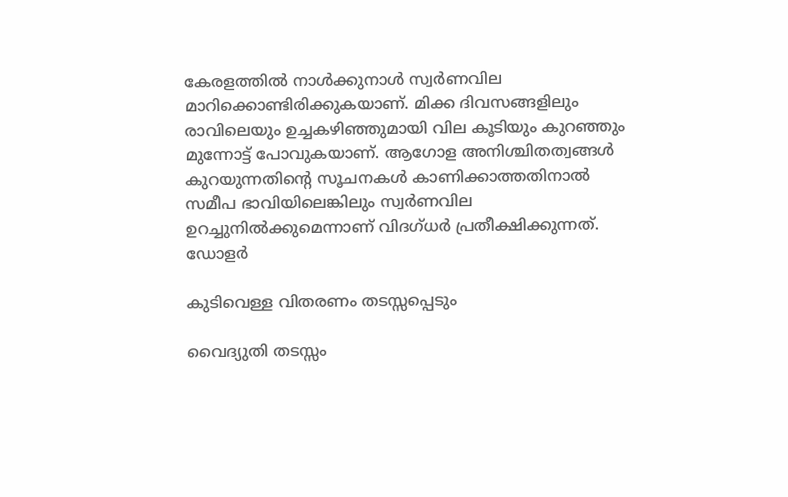കേരളത്തില്‍ നാള്‍ക്കുനാള്‍ സ്വര്‍ണവില മാറിക്കൊണ്ടിരിക്കുകയാണ്. മിക്ക ദിവസങ്ങളിലും രാവിലെയും ഉച്ചകഴിഞ്ഞുമായി വില കൂടിയും കുറഞ്ഞും മുന്നോട്ട് പോവുകയാണ്. ആഗോള അനിശ്ചിതത്വങ്ങള്‍ കുറയുന്നതിന്റെ സൂചനകള്‍ കാണിക്കാത്തതിനാല്‍ സമീപ ഭാവിയിലെങ്കിലും സ്വര്‍ണവില ഉറച്ചുനില്‍ക്കുമെന്നാണ് വിദഗ്ധര്‍ പ്രതീക്ഷിക്കുന്നത്. ഡോളര്‍

കുടിവെള്ള വിതരണം തടസ്സപ്പെടും

വൈദ്യുതി തടസ്സം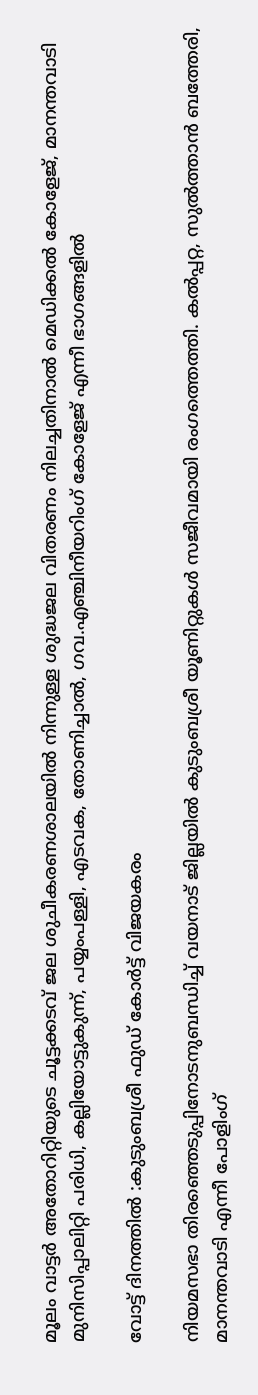മൂലം വാട്ടർ അതോറിറ്റിയുടെ ചൂട്ടക്കടവ് ജല ശുചീകരണശാലയിൽ നിന്നുള്ള ശുദ്ധജല വിതരണം നിലച്ചതിനാൽ മെഡിക്കൽ കോളേജ്, മാനന്തവാടി മുനിസിപ്പാലിറ്റി പരിധി, കല്ലിയോട്ടുകുന്ന്, പയ്യംപള്ളി, എടവക, തോണിച്ചാൽ, ഗവ.എഞ്ചിനീയറിംഗ് കോളേജ് എന്നീ ഭാഗങ്ങളിൽ

വോട്ട് ദിനത്തിൽ :കുടുംബശ്രീ ഫുഡ് കോർട്ട് വിജയകരം

നിയമസഭാ തിരഞ്ഞെടുപ്പിനോടനുബന്ധിച്ച് വയനാട് ജില്ലയിൽ കുടുംബശ്രീ യൂണിറ്റുകൾ സജീവമായി രംഗത്തെത്തി. കൽപ്പറ്റ, സുൽത്താൻ ബത്തേരി, മാനന്തവാടി എന്നീ പോളിംഗ്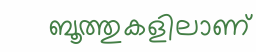ബൂത്തുകളിലാണ്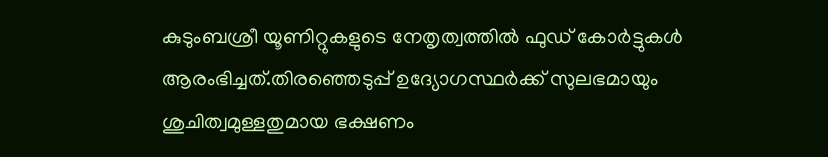കുടുംബശ്രീ യൂണിറ്റുകളുടെ നേതൃത്വത്തിൽ ഫുഡ് കോർട്ടുകൾ ആരംഭിച്ചത്.തിരഞ്ഞെടുപ്പ് ഉദ്യോഗസ്ഥർക്ക് സുലഭമായും ശുചിത്വമുള്ളതുമായ ഭക്ഷണം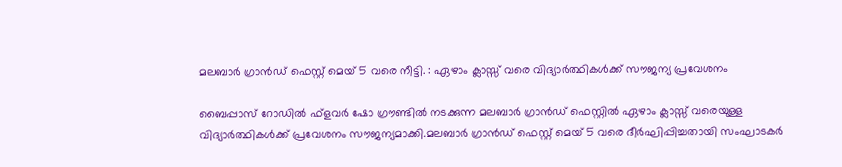മലബാർ ഗ്രാൻഡ് ഫെസ്റ്റ് മെയ് 5 വരെ നീട്ടി. : ഏഴാം ക്ലാസ്സ് വരെ വിദ്യാർത്ഥികൾക്ക് സൗജന്യ പ്രവേശനം

ബൈപ്പാസ് റോഡിൽ ഫ്ളവർ ഷോ ഗ്രൗണ്ടിൽ നടക്കുന്ന മലബാർ ഗ്രാൻഡ് ഫെസ്റ്റിൽ ഏഴാം ക്ലാസ്സ് വരെയുള്ള വിദ്യാർത്ഥികൾക്ക് പ്രവേശനം സൗജന്യമാക്കി.മലബാർ ഗ്രാൻഡ് ഫെസ്റ്റ് മെയ് 5 വരെ ദീർഘിപ്പിച്ചതായി സംഘാടകർ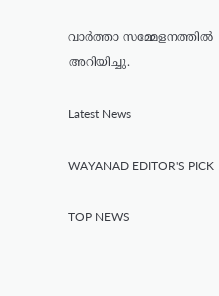വാർത്താ സമ്മേളനത്തിൽ അറിയിച്ചു.

Latest News

WAYANAD EDITOR'S PICK

TOP NEWS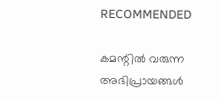RECOMMENDED

കമന്റിൽ വരുന്ന അഭിപ്രായങ്ങൾ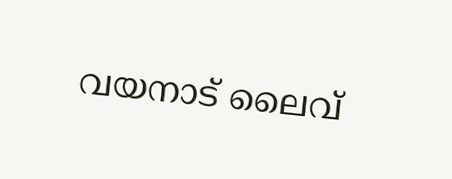വയനാട് ലൈവ്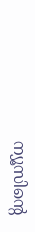ന്യൂസിന്റെ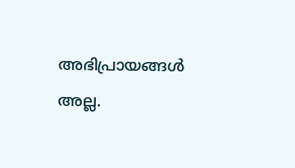അഭിപ്രായങ്ങൾ അല്ല.